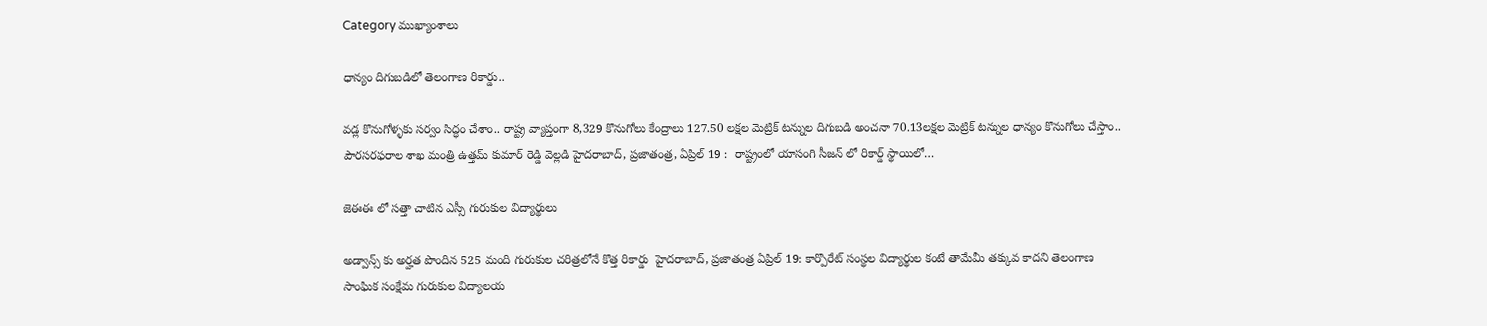Category ముఖ్యాంశాలు

ధాన్యం దిగుబడిలో తెలంగాణ రికార్డు..

వడ్ల కొనుగోళ్ళకు సర్వం సిద్ధం చేశాం.. రాష్ట్ర వ్యాప్తంగా 8,329 కొనుగోలు కేంద్రాలు 127.50 లక్షల మెట్రిక్ టన్నుల దిగుబడి అంచనా 70.13లక్షల మెట్రిక్ టన్నుల ధాన్యం కొనుగోలు చేస్తాం.. పౌరసరఫరాల శాఖ మంత్రి ఉత్తమ్ కుమార్ రెడ్డి వెల్లడి హైదరాబాద్, ప్రజాతంత్ర, ఏప్రిల్ 19 :  రాష్ట్రంలో యాసంగి సీజన్ లో రికార్డ్ స్థాయిలో…

జెఈఈ లో సత్తా చాటిన ఎస్సీ గురుకుల విద్యార్థులు

అడ్వాన్స్ కు అర్హత పొందిన 525 మంది గురుకుల చరిత్రలోనే కొత్త రికార్డు  హైదరాబాద్, ప్రజాతంత్ర ఏప్రిల్ 19: కార్పొరేట్‌ సంస్థల విద్యార్థుల కంటే తామేమీ తక్కువ కాదని తెలంగాణ సాంఘిక సంక్షేమ గురుకుల విద్యాలయ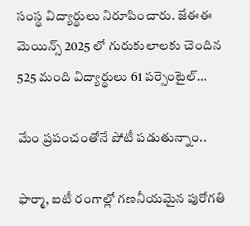సంస్థ విద్యార్థులు నిరూపించారు. జేఈఈ మెయిన్స్‌ 2025 లో గురుకులాలకు చెందిన 525 మంది విద్యార్థులు 61 పర్సెంటైల్‌…

మేం ప్రపంచంతోనే పోటీ పడుతున్నాం..

ఫార్మా, ఐటీ రంగాల్లో గణనీయమైన పురోగతి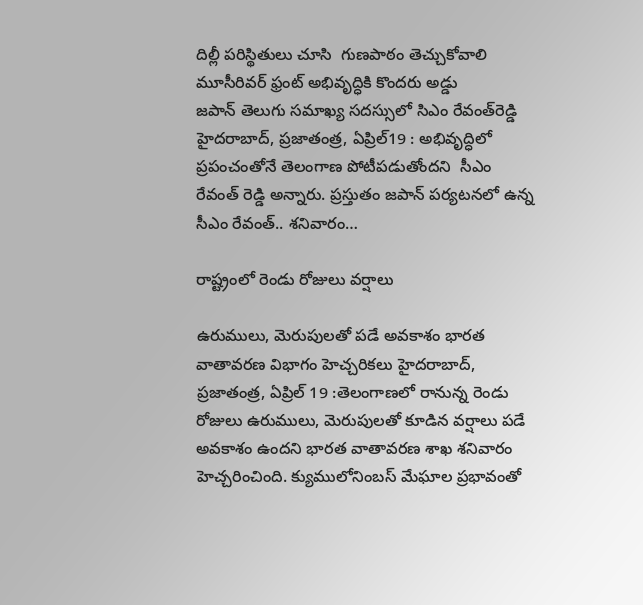దిల్లీ పరిస్థితులు చూసి  గుణపాఠం తెచ్చుకోవాలి మూసీరివర్‌ ‌ఫ్రంట్‌ అభివృద్ధికి కొందరు అడ్డు జపాన్‌ ‌తెలుగు సమాఖ్య సదస్సులో సిఎం రేవంత్‌రెడ్డి హైదరాబాద్‌, ప్రజాతంత్ర, ఏప్రిల్‌19 : అభివృద్ధిలో ప్రపంచంతోనే తెలంగాణ పోటీపడుతోందని  సీఎం రేవంత్‌ ‌రెడ్డి అన్నారు. ప్రస్తుతం జపాన్‌ ‌పర్యటనలో ఉన్న సీఎం రేవంత్‌.. శనివారం…

రాష్ట్రంలో రెండు రోజులు వర్షాలు

ఉరుములు, మెరుపులతో పడే అవకాశం భారత వాతావరణ విభాగం హెచ్చరికలు ‌హైదరాబాద్‌, ప్రజాతంత్ర, ఏ‌ప్రిల్‌ 19 :తెలంగాణలో రానున్న రెండు రోజులు ఉరుములు, మెరుపులతో కూడిన వర్షాలు పడే అవకాశం ఉందని భారత వాతావరణ శాఖ శనివారం హెచ్చరించింది. క్యుములోనింబస్‌ ‌మేఘాల ప్రభావంతో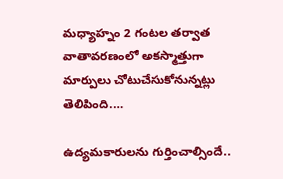మధ్యాహ్నం 2 గంటల తర్వాత వాతావరణంలో అకస్మాత్తుగా మార్పులు చోటుచేసుకోనున్నట్లు  తెలిపింది.…

ఉద్యమకారులను గుర్తించాల్సిందే..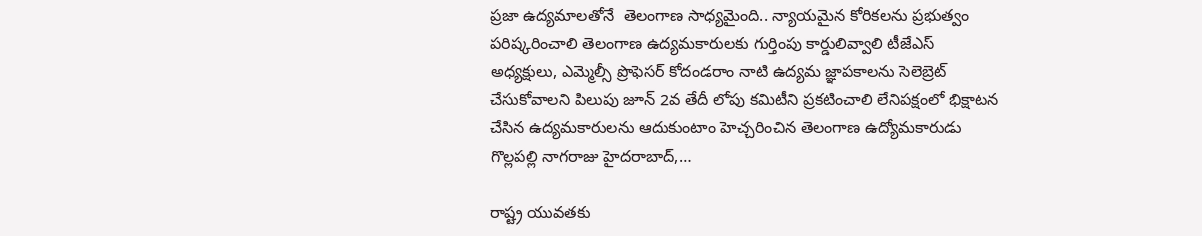ప్రజా ఉద్యమాలతోనే  తెలంగాణ సాధ్యమైంది.. న్యాయమైన కోరికలను ప్రభుత్వం పరిష్కరించాలి తెలంగాణ ఉద్యమకారులకు గుర్తింపు కార్డులివ్వాలి టీజేఎస్ అధ్యక్షులు, ఎమ్మెల్సీ ప్రొఫెసర్ కోదండరాం నాటి ఉద్యమ జ్ఞాపకాలను సెలెబ్రెట్ చేసుకోవాలని పిలుపు జూన్ 2వ తేదీ లోపు కమిటీని ప్రకటించాలి లేనిపక్షంలో భిక్షాటన చేసిన ఉద్యమకారులను ఆదుకుంటాం హెచ్చరించిన తెలంగాణ ఉద్యోమకారుడు గొల్లపల్లి నాగరాజు హైదరాబాద్,…

రాష్ట్ర యువతకు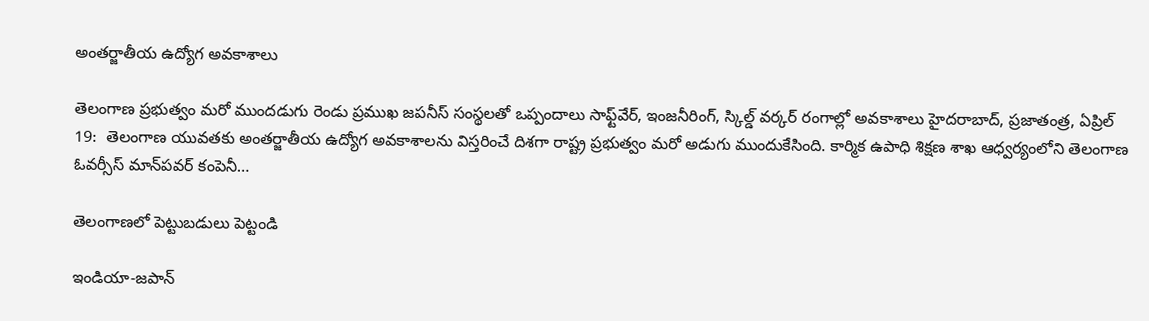అంతర్జాతీయ ఉద్యోగ అవకాశాలు

తెలంగాణ ప్రభుత్వం మరో ముందడుగు రెండు ప్రముఖ జపనీస్ సంస్థలతో ఒప్పందాలు సాఫ్ట్‌వేర్, ఇంజనీరింగ్, స్కిల్డ్ వర్కర్ రంగాల్లో అవకాశాలు హైదరాబాద్, ప్రజాతంత్ర, ఏప్రిల్ 19:  తెలంగాణ యువతకు అంతర్జాతీయ ఉద్యోగ అవకాశాలను విస్తరించే దిశగా రాష్ట్ర ప్రభుత్వం మరో అడుగు ముందుకేసింది. కార్మిక ఉపాధి శిక్షణ శాఖ ఆధ్వర్యంలోని తెలంగాణ ఓవర్సీస్ మాన్‌పవర్ కంపెనీ…

తెలంగాణలో పెట్టుబడులు పెట్టండి

ఇండియా-జపాన్‌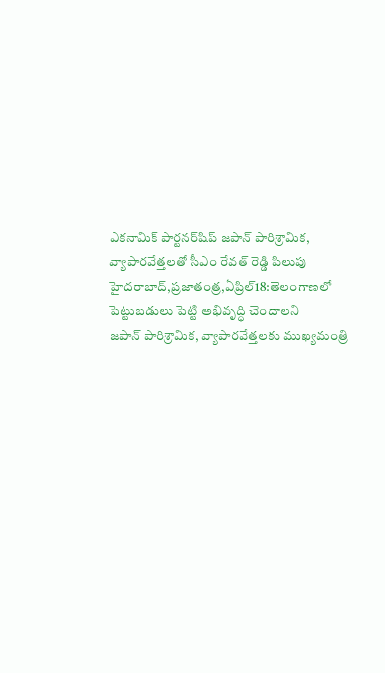ఎకనామిక్‌ ‌పార్టనర్‌షిప్‌ ‌జపాన్‌ ‌పారిశ్రామిక, వ్యాపారవేత్తలతో సీఎం రేవత్‌ ‌రెడ్డి పిలుపు హైదరాబాద్‌,ప్రజాతంత్ర,ఏప్రిల్‌18:తెలంగాణలో పెట్టుబడులు పెట్టి అభివృద్ధి చెందాలని జపాన్‌ ‌పారిశ్రామిక, వ్యాపారవేత్తలకు ముఖ్యమంత్రి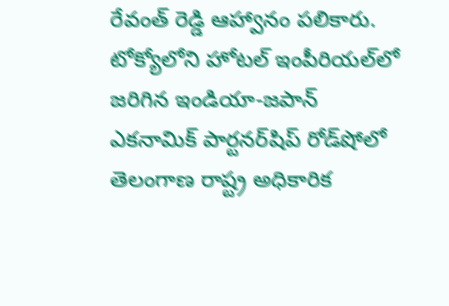రేవంత్‌ ‌రెడ్డి ఆహ్వానం పలికారు. టోక్యోలోని హోటల్‌ ఇం‌పీరియల్‌లో జరిగిన ఇండియా-జపాన్‌ ఎకనామిక్‌ ‌పార్టనర్‌షిప్‌ ‌రోడ్‌షోలో తెలంగాణ రాష్ట్ర అధికారిక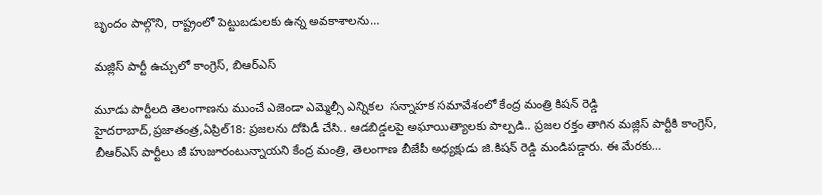బృందం పాల్గొని, రాష్ట్రంలో పెట్టుబడులకు ఉన్న అవకాశాలను…

మజ్లిస్‌ ‌పార్టీ ఉచ్చులో కాంగ్రెస్‌, బిఆర్‌ఎస్‌

మూడు పార్టీలది తెలంగాణను ముంచే ఎజెండా ఎమ్మెల్సీ ఎన్నికల  సన్నాహక సమావేశంలో కేంద్ర మంత్రి కిషన్‌ ‌రెడ్డి హైదరాబాద్‌,ప్రజాతంత్ర,ఏప్రిల్‌18: ప్రజలను దోపిడీ చేసి.. ఆడబిడ్డలపై అఘాయిత్యాలకు పాల్పడి.. ప్రజల రక్తం తాగిన మజ్లిస్‌ ‌పార్టీకి కాంగ్రెస్‌, బీఆర్‌ఎస్‌ ‌పార్టీలు జీ హుజూరంటున్నాయని కేంద్ర మంత్రి, తెలంగాణ బీజేపీ అధ్యక్షుడు జి.కిషన్‌ ‌రెడ్డి మండిపడ్డారు. ఈ మేరకు…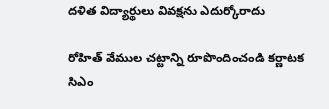దళిత విద్యార్థులు వివక్షను ఎదుర్కోరాదు

రోహిత్‌ ‌వేముల చట్టాన్ని రూపొందించండి కర్ణాటక  సిఎం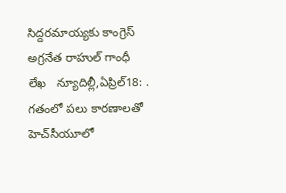సిద్దరమాయ్యకు కాంగ్రెస్‌ అ‌గ్రనేత రాహుల్‌ ‌గాంధీ  లేఖ   న్యూదిల్లీ,ఏప్రిల్‌18: . గతంలో పలు కారణాలతో హెచ్‌సీయూలో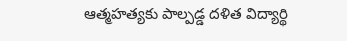ఆత్మహత్యకు పాల్పడ్డ దళిత విద్యార్థి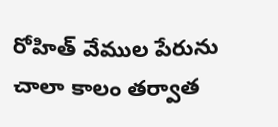రోహిత్‌ ‌వేముల పేరును చాలా కాలం తర్వాత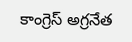కాంగ్రెస్‌ అ‌గ్రనేత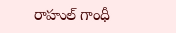రాహుల్‌ ‌గాంధీ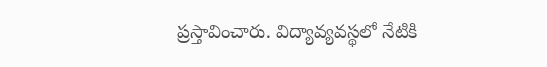ప్రస్తావించారు. విద్యావ్యవస్థలో నేటికి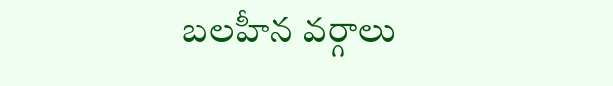బలహీన వర్గాలు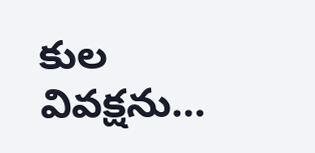కుల వివక్షను…